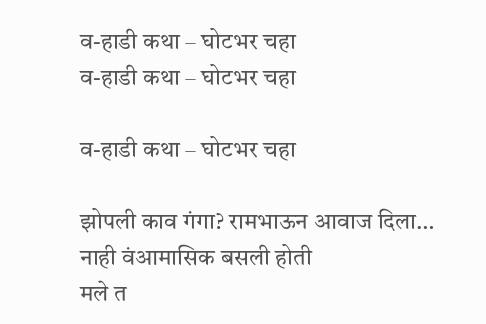व-हाडी कथा – घोटभर चहा
व-हाडी कथा – घोटभर चहा

व-हाडी कथा – घोटभर चहा

झोपली काव गंगा? रामभाऊन आवाज दिला…
नाही वंआमासिक बसली होती
मले त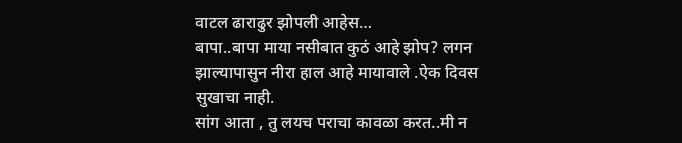वाटल ढाराढुर झोपली आहेस…
बापा..बापा माया नसीबात कुठं आहे झोप? लगन झाल्यापासुन नीरा हाल आहे मायावाले .ऐक दिवस सुखाचा नाही.
सांग आता , तु लयच पराचा कावळा करत..मी न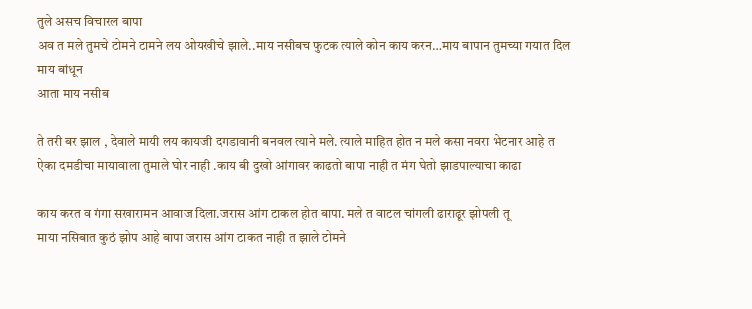तुले असच विचारल बापा
अव त मले तुमचे टोमने टामने लय ओयखीचे झाले..माय नसीबच फुटक त्याले कोन काय करन…माय बापान तुमच्या गयात दिल माय बांधून
आता माय नसीब

ते तरी बर झाल , देवाले मायी लय कायजी दगडावानी बनवल त्याने मले. त्याले माहित होत न मले कसा नवरा भेटनार आहे त
ऐका दमडीचा मायावाला तुमाले घोर नाही .काय बी दुखो आंगावर काढतो बापा नाही त मंग घेतो झाडपाल्याचा काढा

काय करत व गंगा सखारामन आवाज दिला.जरास आंग टाकल होत बापा. मले त वाटल चांगली ढाराढूर झोपली तू
माया नसिबात कुठं झोप आहे बापा जरास आंग टाकत नाही त झाले टोमने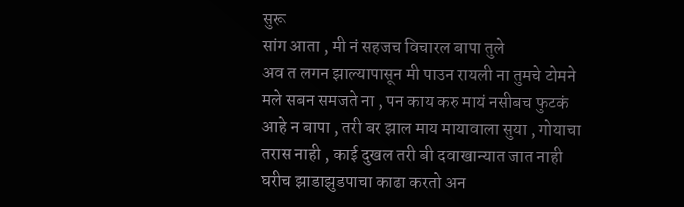सुरू
सांग आता , मी नं सहजच विचारल बापा तुले
अव त लगन झाल्यापासून मी पाउन रायली ना तुमचे टोमने
मले सबन समजते ना , पन काय करु मायं नसीबच फुटकं
आहे न बापा , तरी बर झाल माय मायावाला सुया , गोयाचा
तरास नाही , काई दुखल तरी बी दवाखान्यात जात नाही
घरीच झाडाझुडपाचा काढा करतो अन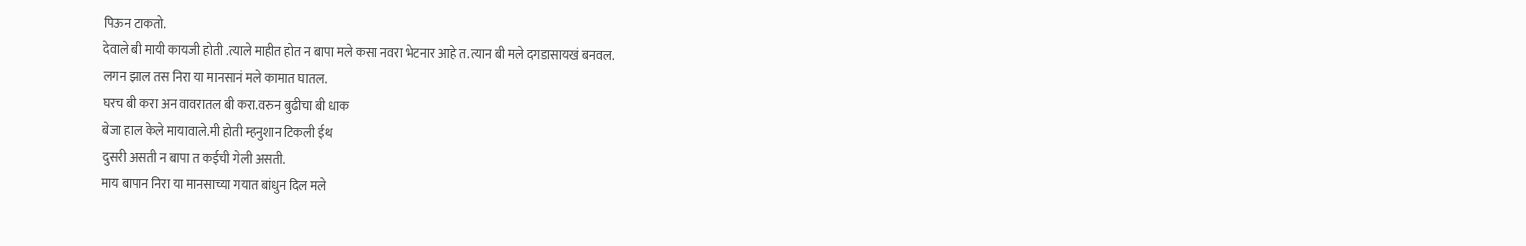पिऊन टाकतो.
देवाले बी मायी कायजी होती .त्याले माहीत होत न बापा मले कसा नवरा भेटनार आहे त.त्यान बी मले दगडासायखं बनवल.
लगन झाल तस निरा या मानसानं मले कामात घातल.
घरच बी करा अन वावरातल बी करा.वरुन बुढीचा बी धाक
बेजा हाल केले मायावाले.मी होती म्हनुशान टिकली ईथ
दुसरी असती न बापा त कईची गेली असती.
माय बापान निरा या मानसाच्या गयात बांधुन दिल मले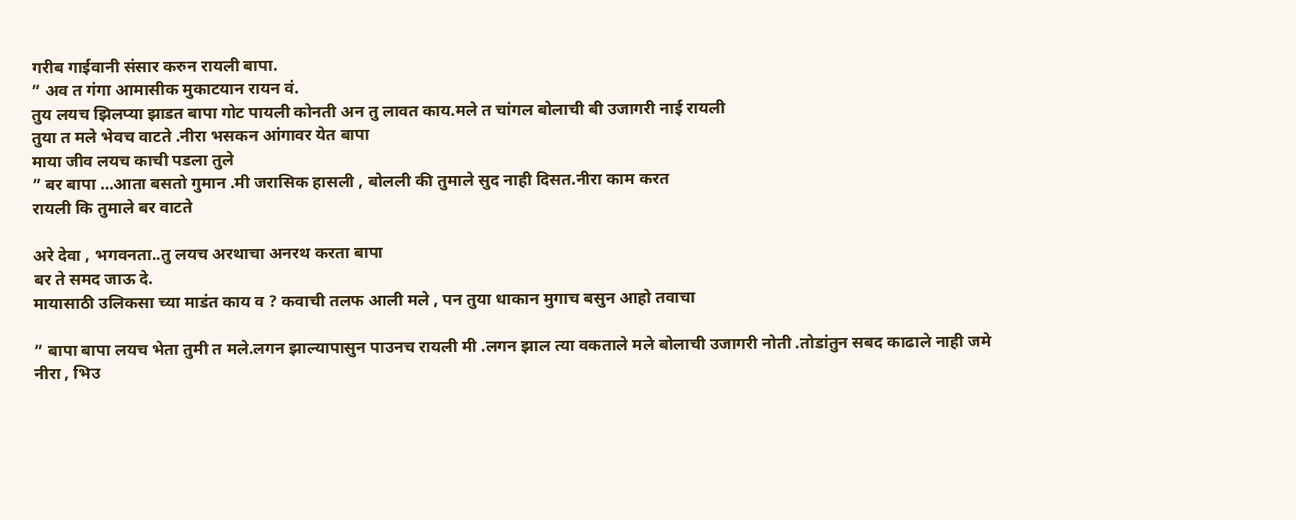गरीब गाईवानी संसार करुन रायली बापा.
” अव त गंगा आमासीक मुकाटयान रायन वं.
तुय लयच झिलप्या झाडत बापा गोट पायली कोनती अन तु लावत काय.मले त चांगल बोलाची बी उजागरी नाई रायली
तुया त मले भेवच वाटते .नीरा भसकन आंगावर येत बापा
माया जीव लयच काची पडला तुले
” बर बापा …आता बसतो गुमान .मी जरासिक हासली , बोलली की तुमाले सुद नाही दिसत.नीरा काम करत
रायली कि तुमाले बर वाटते

अरे देवा , भगवनता..तु लयच अरथाचा अनरथ करता बापा
बर ते समद जाऊ दे.
मायासाठी उलिकसा च्या माडंत काय व ? कवाची तलफ आली मले , पन तुया धाकान मुगाच बसुन आहो तवाचा

” बापा बापा लयच भेता तुमी त मले.लगन झाल्यापासुन पाउनच रायली मी .लगन झाल त्या वकताले मले बोलाची उजागरी नोती .तोडांतुन सबद काढाले नाही जमे
नीरा , भिउ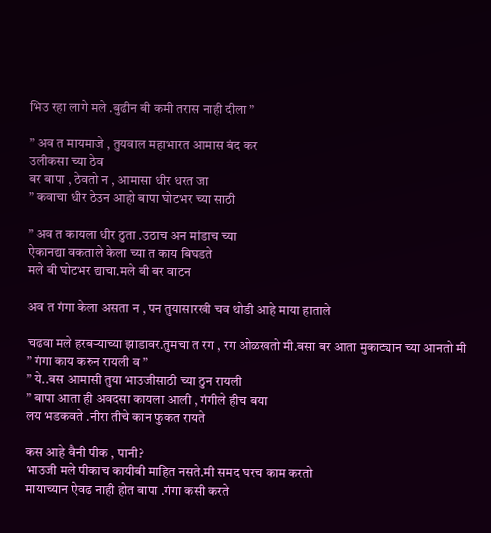भिउ रहा लागे मले .बुढीन बी कमी तरास नाही दीला ”

” अव त मायमाजे , तुयवाल महाभारत आमास बंद कर
उलीकसा च्या ठेव
बर बापा , ठेवतो न , आमासा धीर धरत जा
” कवाचा धीर ठेउन आहो बापा घोटभर च्या साठी

” अव त कायला धीर ठुता .उठाच अन मांडाच च्या
ऐकानद्या वकताले केला च्या त काय बिघडते
मले बी घोटभर द्याचा.मले बी बर वाटन

अव त गंगा केला असता न , पन तुयासारखी चव थोडी आहे माया हाताले

चढवा मले हरबऱ्याच्या झाडावर.तुमचा त रग , रग ओळखतो मी.बसा बर आता मुकाट्यान च्या आनतो मी
” गंगा काय करुन रायली व ”
” ये..बस आमासी तुया भाउजीसाठी च्या ठुन रायली
” बापा आता ही अवदसा कायला आली , गंगीले हीच बया
लय भडकवते .नीरा तीचे कान फुकत रायते

कस आहे वैनी पीक , पानी?
भाउजी मले पीकाच कायीबी माहित नसते.मी समद घरच काम करतो
मायाच्यान ऐवढ नाही होत बापा .गंगा कसी करते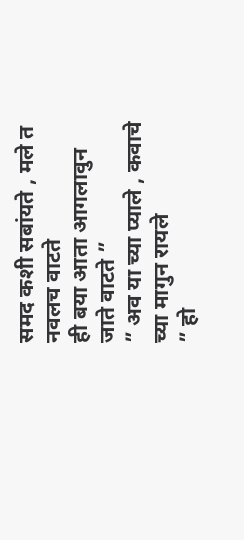समद कशी सबांयते , मले त नवलच वाटते
ही बया आता आगलावुन जाते वाटते ”
” अव या च्या प्याले , कवाचे च्या मागुन रायले
” हो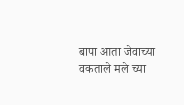बापा आता जेवाच्या वकताले मले च्या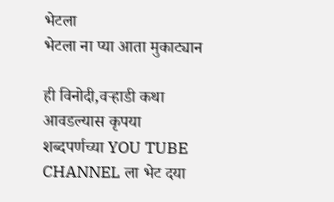भेटला
भेटला ना प्या आता मुकाट्यान

ही विनोदी,वऱ्हाडी कथा आवडल्यास कृपया शब्दपर्णच्या YOU TUBE CHANNEL ला भेट दया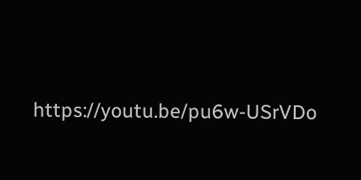https://youtu.be/pu6w-USrVDo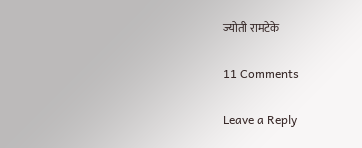ज्योती रामटेके

11 Comments

Leave a Reply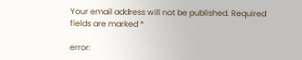Your email address will not be published. Required fields are marked *

error: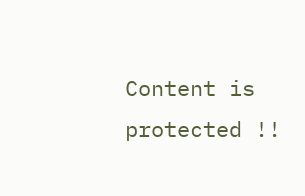Content is protected !!